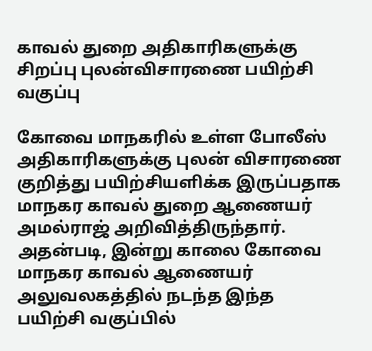காவல் துறை அதிகாரிகளுக்கு சிறப்பு புலன்விசாரணை பயிற்சி வகுப்பு

கோவை மாநகரில் உள்ள போலீஸ் அதிகாரிகளுக்கு புலன் விசாரணை குறித்து பயிற்சியளிக்க இருப்பதாக மாநகர காவல் துறை ஆணையர் அமல்ராஜ் அறிவித்திருந்தார். அதன்படி, இன்று காலை கோவை மாநகர காவல் ஆணையர் அலுவலகத்தில் நடந்த இந்த பயிற்சி வகுப்பில்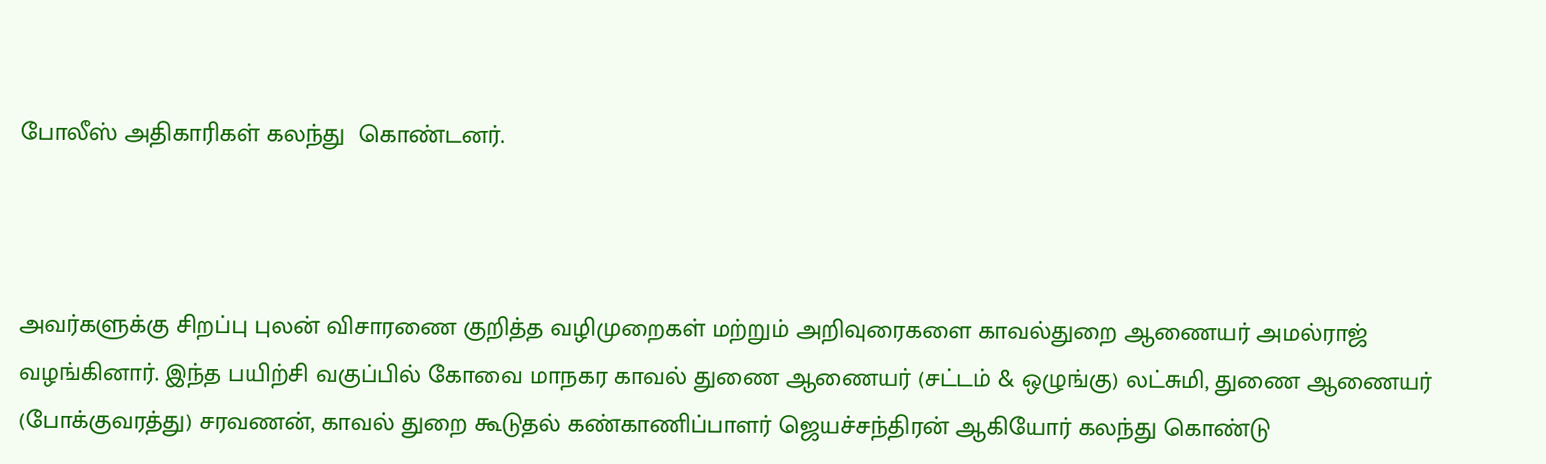போலீஸ் அதிகாரிகள் கலந்து  கொண்டனர்.



அவர்களுக்கு சிறப்பு புலன் விசாரணை குறித்த வழிமுறைகள் மற்றும் அறிவுரைகளை காவல்துறை ஆணையர் அமல்ராஜ் வழங்கினார். இந்த பயிற்சி வகுப்பில் கோவை மாநகர காவல் துணை ஆணையர் (சட்டம் & ஒழுங்கு) லட்சுமி, துணை ஆணையர் (போக்குவரத்து) சரவணன், காவல் துறை கூடுதல் கண்காணிப்பாளர் ஜெயச்சந்திரன் ஆகியோர் கலந்து கொண்டு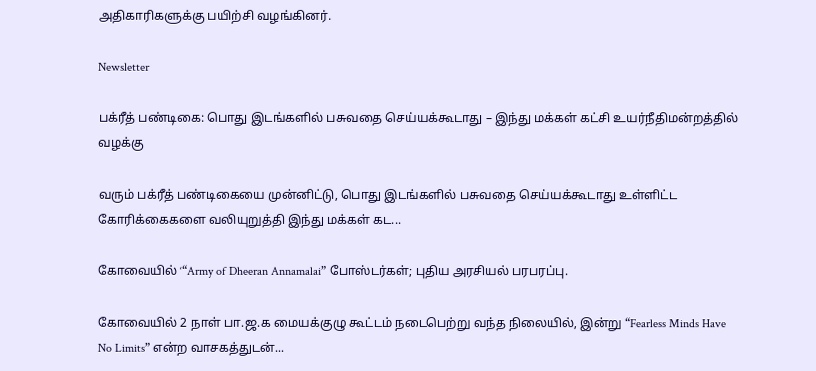அதிகாரிகளுக்கு பயிற்சி வழங்கினர்.

Newsletter

பக்ரீத் பண்டிகை: பொது இடங்களில் பசுவதை செய்யக்கூடாது – இந்து மக்கள் கட்சி உயர்நீதிமன்றத்தில் வழக்கு

வரும் பக்ரீத் பண்டிகையை முன்னிட்டு, பொது இடங்களில் பசுவதை செய்யக்கூடாது உள்ளிட்ட கோரிக்கைகளை வலியுறுத்தி இந்து மக்கள் கட...

கோவையில் ‘“Army of Dheeran Annamalai” போஸ்டர்கள்; புதிய அரசியல் பரபரப்பு.

கோவையில் 2 நாள் பா.ஜ.க மையக்குழு கூட்டம் நடைபெற்று வந்த நிலையில், இன்று “Fearless Minds Have No Limits” என்ற வாசகத்துடன்...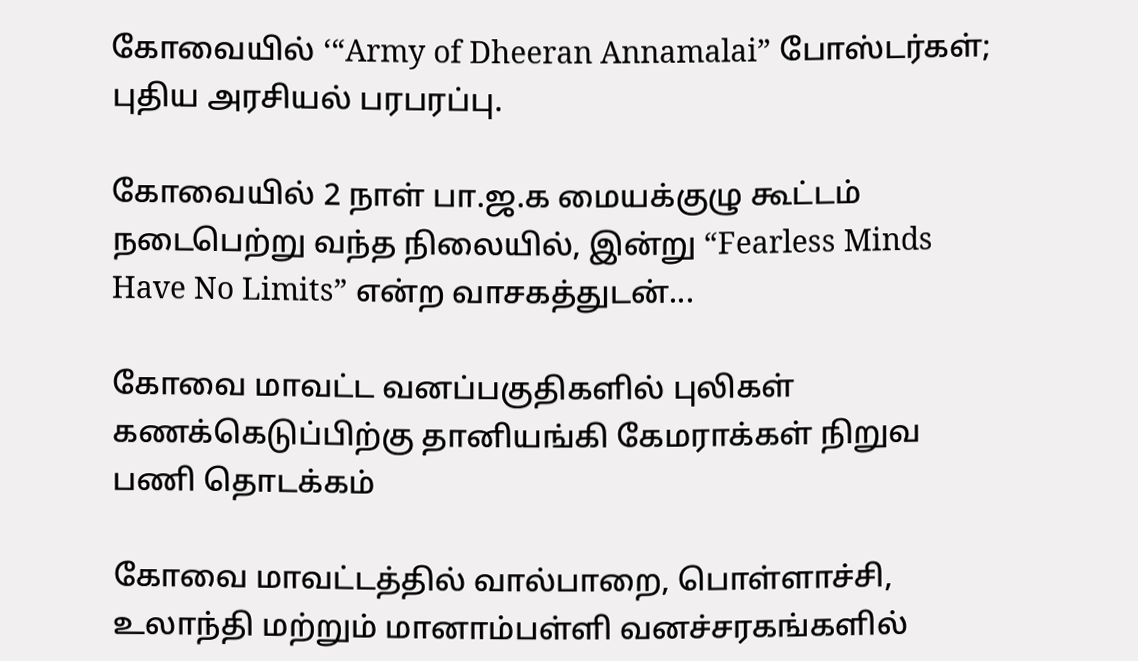கோவையில் ‘“Army of Dheeran Annamalai” போஸ்டர்கள்; புதிய அரசியல் பரபரப்பு.

கோவையில் 2 நாள் பா.ஜ.க மையக்குழு கூட்டம் நடைபெற்று வந்த நிலையில், இன்று “Fearless Minds Have No Limits” என்ற வாசகத்துடன்...

கோவை மாவட்ட வனப்பகுதிகளில் புலிகள் கணக்கெடுப்பிற்கு தானியங்கி கேமராக்கள் நிறுவ பணி தொடக்கம்

கோவை மாவட்டத்தில் வால்பாறை, பொள்ளாச்சி, உலாந்தி மற்றும் மானாம்பள்ளி வனச்சரகங்களில்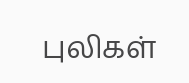புலிகள்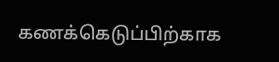கணக்கெடுப்பிற்காக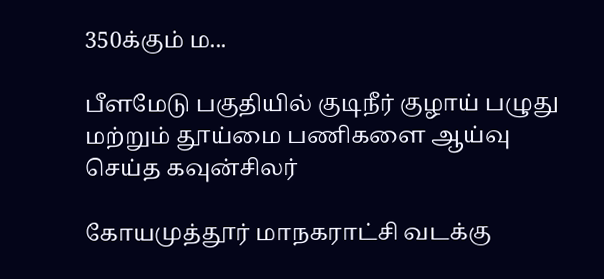350க்கும் ம...

பீளமேடு பகுதியில் குடிநீர் குழாய் பழுது மற்றும் தூய்மை பணிகளை ஆய்வு செய்த கவுன்சிலர்

கோயமுத்தூர் மாநகராட்சி வடக்கு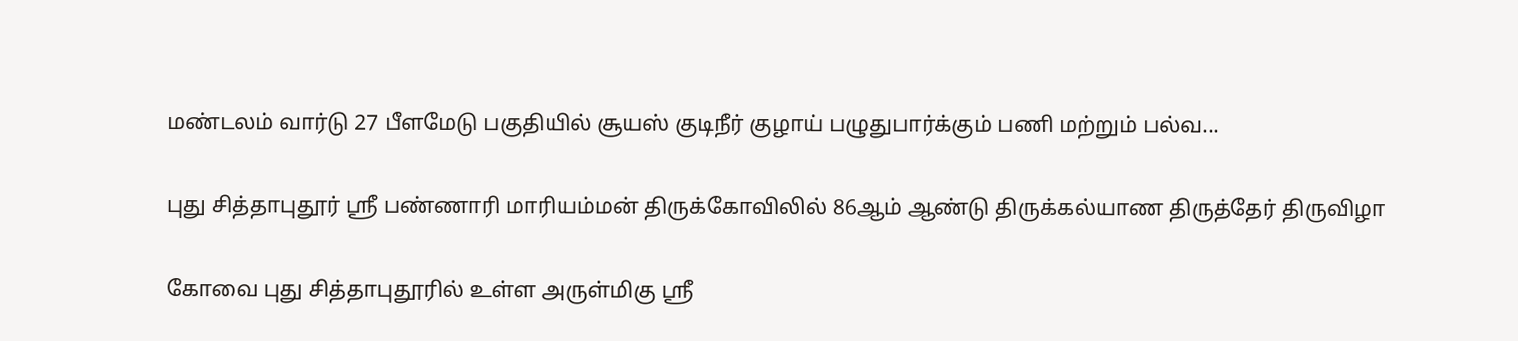மண்டலம் வார்டு 27 பீளமேடு பகுதியில் சூயஸ் குடிநீர் குழாய் பழுதுபார்க்கும் பணி மற்றும் பல்வ...

புது சித்தாபுதூர் ஸ்ரீ பண்ணாரி மாரியம்மன் திருக்கோவிலில் 86ஆம் ஆண்டு திருக்கல்யாண திருத்தேர் திருவிழா

கோவை புது சித்தாபுதூரில் உள்ள அருள்மிகு ஸ்ரீ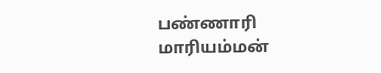பண்ணாரி மாரியம்மன்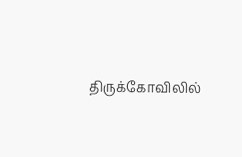திருக்கோவிலில்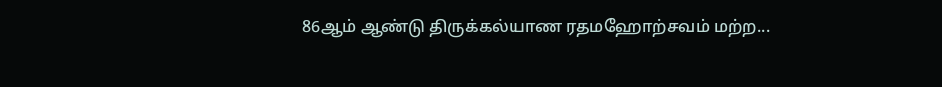86ஆம் ஆண்டு திருக்கல்யாண ரதமஹோற்சவம் மற்ற...